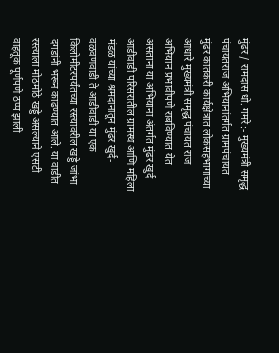मुंढर / रामदास धो. गमरे :- मुख्यमंत्री समृद्ध पंचायतराज अभियानांतर्गत ग्रामपंचायत मुंढर कातकरी कार्यक्षेत्रात लोकसहभागाच्या आधारे मुख्यमंत्री समृद्ध पंचायत राज अभियान प्रभावीपणे राबविण्यात येत असताना या अभियाना अंतर्गत मुंढर खुर्द आडीवाडी परिसरातील ग्रामस्थ आणि महिला मंडळ यांच्या श्रमदानातून मुंढर खुर्द-वळवणवाडी ते आडीवाडी या एक किलोमीटरपर्यंतच्या रस्त्यावरील खड्डे जांभा दगडांनी भरून काढण्यात आले. या वाडीत रस्त्याला मोठमोठे खड्डे असल्याने एसटी वाहतूक पूर्णपणे ठप्प झाली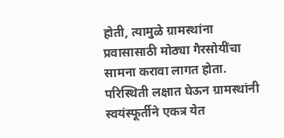होती, त्यामुळे ग्रामस्थांना प्रवासासाठी मोठ्या गैरसोयींचा सामना करावा लागत होता. परिस्थिती लक्षात घेऊन ग्रामस्थांनी स्वयंस्फूर्तीने एकत्र येत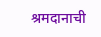श्रमदानाची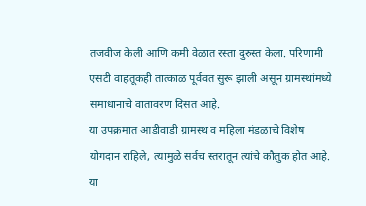तजवीज केली आणि कमी वेळात रस्ता दुरुस्त केला. परिणामी एसटी वाहतूकही तात्काळ पूर्ववत सुरू झाली असून ग्रामस्थांमध्ये समाधानाचे वातावरण दिसत आहे.
या उपक्रमात आडीवाडी ग्रामस्थ व महिला मंडळाचे विशेष योगदान राहिले, त्यामुळे सर्वच स्तरातून त्यांचे कौतुक होत आहे. या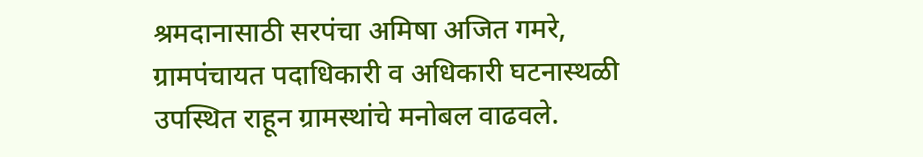श्रमदानासाठी सरपंचा अमिषा अजित गमरे, ग्रामपंचायत पदाधिकारी व अधिकारी घटनास्थळी उपस्थित राहून ग्रामस्थांचे मनोबल वाढवले.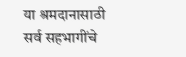या श्रमदानासाठी सर्व सहभागींचे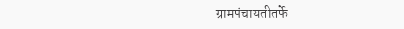ग्रामपंचायतीतर्फे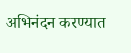अभिनंदन करण्यात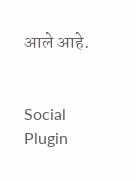आले आहे.


Social Plugin